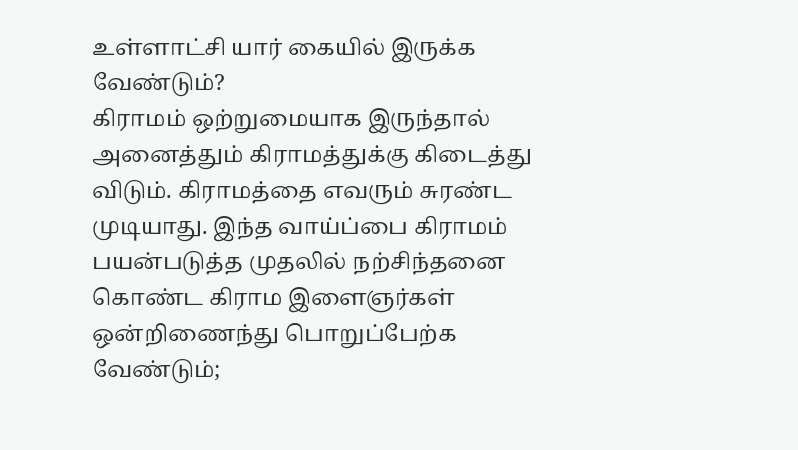உள்ளாட்சி யார் கையில் இருக்க வேண்டும்?
கிராமம் ஒற்றுமையாக இருந்தால் அனைத்தும் கிராமத்துக்கு கிடைத்து விடும். கிராமத்தை எவரும் சுரண்ட முடியாது. இந்த வாய்ப்பை கிராமம் பயன்படுத்த முதலில் நற்சிந்தனை கொண்ட கிராம இளைஞர்கள் ஒன்றிணைந்து பொறுப்பேற்க வேண்டும்;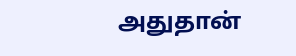அதுதான்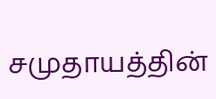சமுதாயத்தின்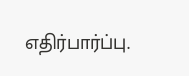எதிர்பார்ப்பு.